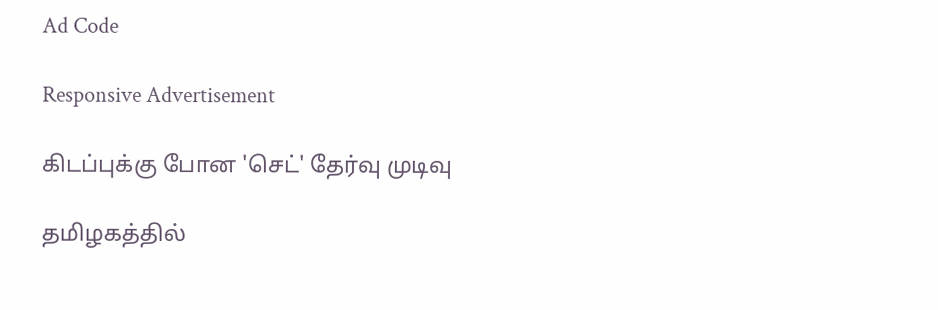Ad Code

Responsive Advertisement

கிடப்புக்கு போன 'செட்' தேர்வு முடிவு

தமிழகத்தில்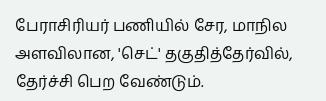பேராசிரியர் பணியில் சேர, மாநில அளவிலான, 'செட்' தகுதித்தேர்வில், தேர்ச்சி பெற வேண்டும்.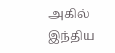அகில் இந்திய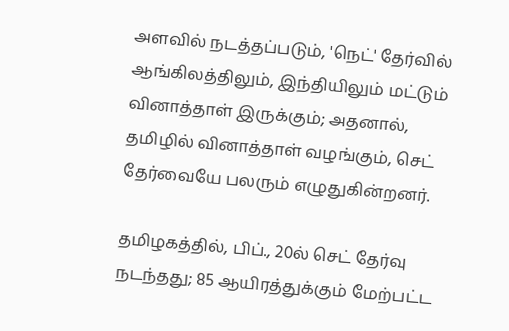அளவில் நடத்தப்படும், 'நெட்' தேர்வில் ஆங்கிலத்திலும், இந்தியிலும் மட்டும் வினாத்தாள் இருக்கும்; அதனால், தமிழில் வினாத்தாள் வழங்கும், செட் தேர்வையே பலரும் எழுதுகின்றனர்.

தமிழகத்தில், பிப்., 20ல் செட் தேர்வு நடந்தது; 85 ஆயிரத்துக்கும் மேற்பட்ட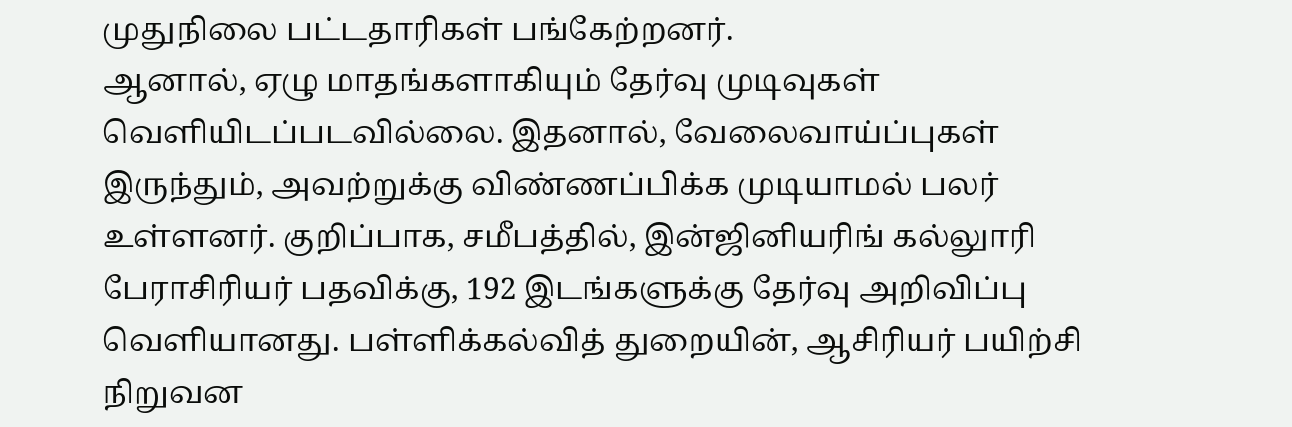முதுநிலை பட்டதாரிகள் பங்கேற்றனர்.
ஆனால், ஏழு மாதங்களாகியும் தேர்வு முடிவுகள் வெளியிடப்படவில்லை. இதனால், வேலைவாய்ப்புகள் இருந்தும், அவற்றுக்கு விண்ணப்பிக்க முடியாமல் பலர் உள்ளனர். குறிப்பாக, சமீபத்தில், இன்ஜினியரிங் கல்லுாரி பேராசிரியர் பதவிக்கு, 192 இடங்களுக்கு தேர்வு அறிவிப்பு வெளியானது. பள்ளிக்கல்வித் துறையின், ஆசிரியர் பயிற்சி நிறுவன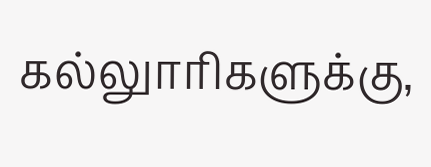கல்லுாரிகளுக்கு,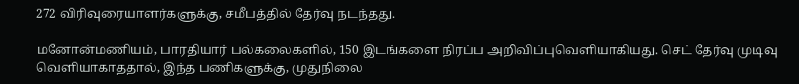272 விரிவுரையாளர்களுக்கு, சமீபத்தில் தேர்வு நடந்தது.

மனோன்மணியம், பாரதியார் பல்கலைகளில், 150 இடங்களை நிரப்ப அறிவிப்புவெளியாகியது. செட் தேர்வு முடிவு வெளியாகாததால், இந்த பணிகளுக்கு, முதுநிலை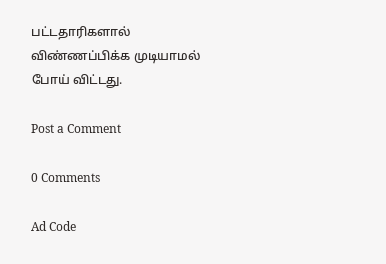பட்டதாரிகளால் விண்ணப்பிக்க முடியாமல் போய் விட்டது.

Post a Comment

0 Comments

Ad Code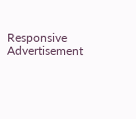Responsive Advertisement